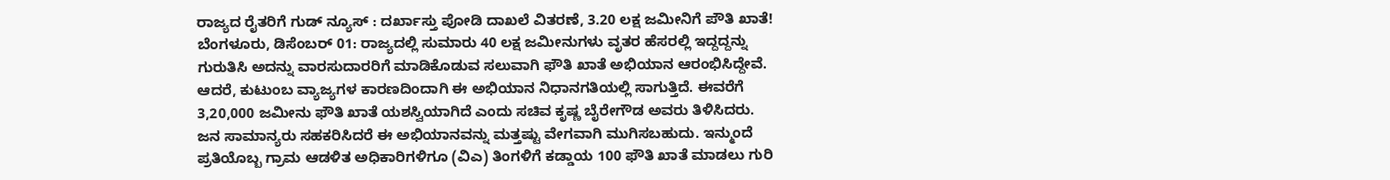ರಾಜ್ಯದ ರೈತರಿಗೆ ಗುಡ್ ನ್ಯೂಸ್ : ದರ್ಖಾಸ್ತು ಪೋಡಿ ದಾಖಲೆ ವಿತರಣೆ, 3.20 ಲಕ್ಷ ಜಮೀನಿಗೆ ಪೌತಿ ಖಾತೆ!
ಬೆಂಗಳೂರು, ಡಿಸೆಂಬರ್ 01: ರಾಜ್ಯದಲ್ಲಿ ಸುಮಾರು 40 ಲಕ್ಷ ಜಮೀನುಗಳು ವೃತರ ಹೆಸರಲ್ಲಿ ಇದ್ದದ್ದನ್ನು ಗುರುತಿಸಿ ಅದನ್ನು ವಾರಸುದಾರರಿಗೆ ಮಾಡಿಕೊಡುವ ಸಲುವಾಗಿ ಫೌತಿ ಖಾತೆ ಅಭಿಯಾನ ಆರಂಭಿಸಿದ್ದೇವೆ. ಆದರೆ, ಕುಟುಂಬ ವ್ಯಾಜ್ಯಗಳ ಕಾರಣದಿಂದಾಗಿ ಈ ಅಭಿಯಾನ ನಿಧಾನಗತಿಯಲ್ಲಿ ಸಾಗುತ್ತಿದೆ. ಈವರೆಗೆ 3,20,000 ಜಮೀನು ಫೌತಿ ಖಾತೆ ಯಶಸ್ವಿಯಾಗಿದೆ ಎಂದು ಸಚಿವ ಕೃಷ್ಣ ಬೈರೇಗೌಡ ಅವರು ತಿಳಿಸಿದರು.
ಜನ ಸಾಮಾನ್ಯರು ಸಹಕರಿಸಿದರೆ ಈ ಅಭಿಯಾನವನ್ನು ಮತ್ತಷ್ಟು ವೇಗವಾಗಿ ಮುಗಿಸಬಹುದು. ಇನ್ಮುಂದೆ ಪ್ರತಿಯೊಬ್ಬ ಗ್ರಾಮ ಆಡಳಿತ ಅಧಿಕಾರಿಗಳಿಗೂ (ವಿಎ) ತಿಂಗಳಿಗೆ ಕಡ್ಡಾಯ 100 ಫೌತಿ ಖಾತೆ ಮಾಡಲು ಗುರಿ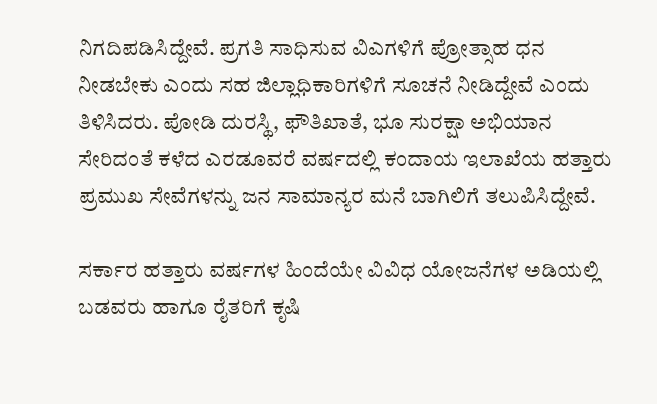ನಿಗದಿಪಡಿಸಿದ್ದೇವೆ. ಪ್ರಗತಿ ಸಾಧಿಸುವ ವಿಎಗಳಿಗೆ ಪ್ರೋತ್ಸಾಹ ಧನ ನೀಡಬೇಕು ಎಂದು ಸಹ ಜಿಲ್ಲಾಧಿಕಾರಿಗಳಿಗೆ ಸೂಚನೆ ನೀಡಿದ್ದೇವೆ ಎಂದು ತಿಳಿಸಿದರು. ಪೋಡಿ ದುರಸ್ಥಿ, ಫೌತಿಖಾತೆ, ಭೂ ಸುರಕ್ಷಾ ಅಭಿಯಾನ ಸೇರಿದಂತೆ ಕಳೆದ ಎರಡೂವರೆ ವರ್ಷದಲ್ಲಿ ಕಂದಾಯ ಇಲಾಖೆಯ ಹತ್ತಾರು ಪ್ರಮುಖ ಸೇವೆಗಳನ್ನು ಜನ ಸಾಮಾನ್ಯರ ಮನೆ ಬಾಗಿಲಿಗೆ ತಲುಪಿಸಿದ್ದೇವೆ.

ಸರ್ಕಾರ ಹತ್ತಾರು ವರ್ಷಗಳ ಹಿಂದೆಯೇ ವಿವಿಧ ಯೋಜನೆಗಳ ಅಡಿಯಲ್ಲಿ ಬಡವರು ಹಾಗೂ ರೈತರಿಗೆ ಕೃಷಿ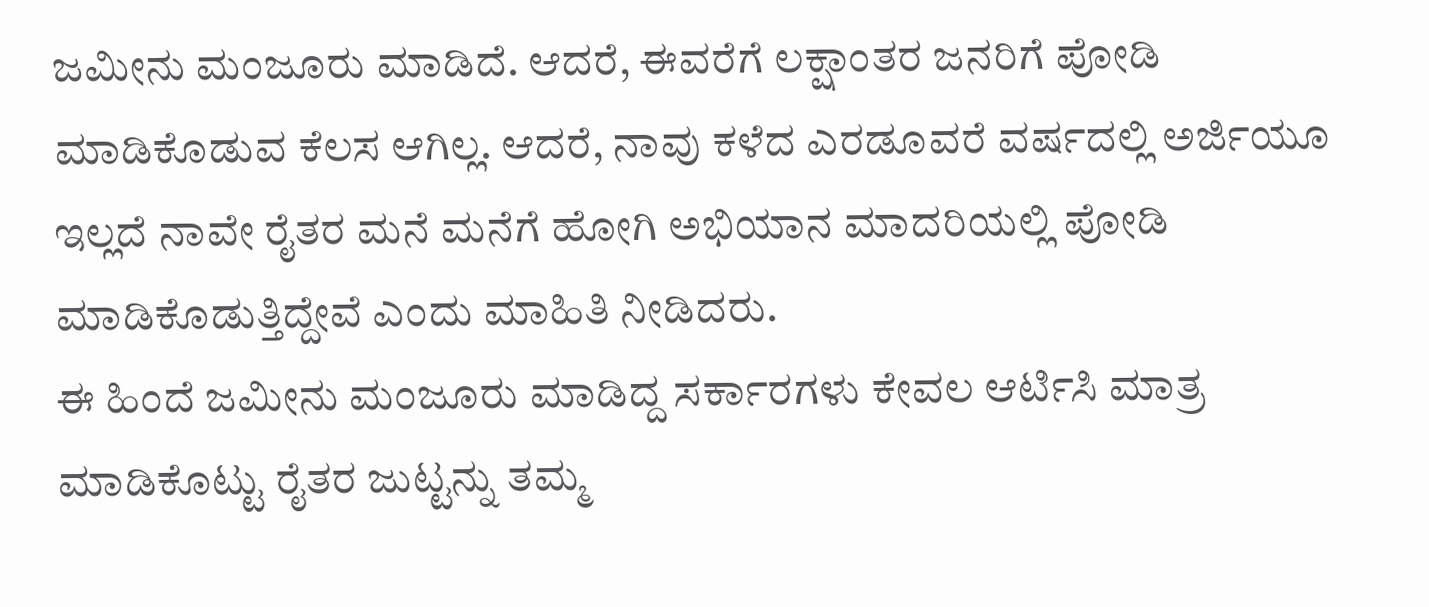ಜಮೀನು ಮಂಜೂರು ಮಾಡಿದೆ. ಆದರೆ, ಈವರೆಗೆ ಲಕ್ಷಾಂತರ ಜನರಿಗೆ ಪೋಡಿ ಮಾಡಿಕೊಡುವ ಕೆಲಸ ಆಗಿಲ್ಲ. ಆದರೆ, ನಾವು ಕಳೆದ ಎರಡೂವರೆ ವರ್ಷದಲ್ಲಿ ಅರ್ಜಿಯೂ ಇಲ್ಲದೆ ನಾವೇ ರೈತರ ಮನೆ ಮನೆಗೆ ಹೋಗಿ ಅಭಿಯಾನ ಮಾದರಿಯಲ್ಲಿ ಪೋಡಿ ಮಾಡಿಕೊಡುತ್ತಿದ್ದೇವೆ ಎಂದು ಮಾಹಿತಿ ನೀಡಿದರು.
ಈ ಹಿಂದೆ ಜಮೀನು ಮಂಜೂರು ಮಾಡಿದ್ದ ಸರ್ಕಾರಗಳು ಕೇವಲ ಆರ್ಟಿಸಿ ಮಾತ್ರ ಮಾಡಿಕೊಟ್ಟು ರೈತರ ಜುಟ್ಟನ್ನು ತಮ್ಮ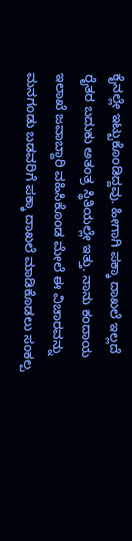ಕೈನಲ್ಲೇ ಇಟ್ಟುಕೊಂಡಿದ್ದವು. ಹೀಗಾಗಿ ಪಕ್ಕಾ ದಾಖಲೆ ಇಲ್ಲದೆ ರೈತರ ಬದುಕು ಅತಂತ್ರ ಸ್ಥಿತಿಯಲ್ಲೇ ಇತ್ತು. ನಾನು ಕಂದಾಯ ಇಲಾಖೆ ಜವಾಬ್ದಾರಿ ವಹಿಸಿಕೊಂಡ ಮೇಲೆ ಈ ವಿಚಾರವನ್ನು ಮನಗಂಡು ಬಡವರಿಗೆ ಪಕ್ಕಾ ದಾಖಲೆ ಮಾಡಿಕೊಡಲು ಸಂಕಲ್ಪ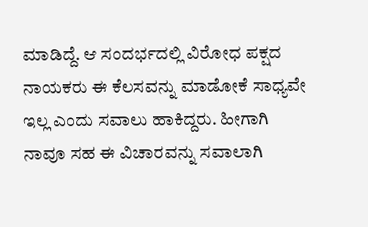ಮಾಡಿದ್ದೆ. ಆ ಸಂದರ್ಭದಲ್ಲಿ ವಿರೋಧ ಪಕ್ಷದ ನಾಯಕರು ಈ ಕೆಲಸವನ್ನು ಮಾಡೋಕೆ ಸಾಧ್ಯವೇ ಇಲ್ಲ ಎಂದು ಸವಾಲು ಹಾಕಿದ್ದರು. ಹೀಗಾಗಿ ನಾವೂ ಸಹ ಈ ವಿಚಾರವನ್ನು ಸವಾಲಾಗಿ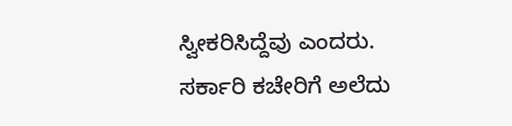ಸ್ವೀಕರಿಸಿದ್ದೆವು ಎಂದರು.
ಸರ್ಕಾರಿ ಕಚೇರಿಗೆ ಅಲೆದು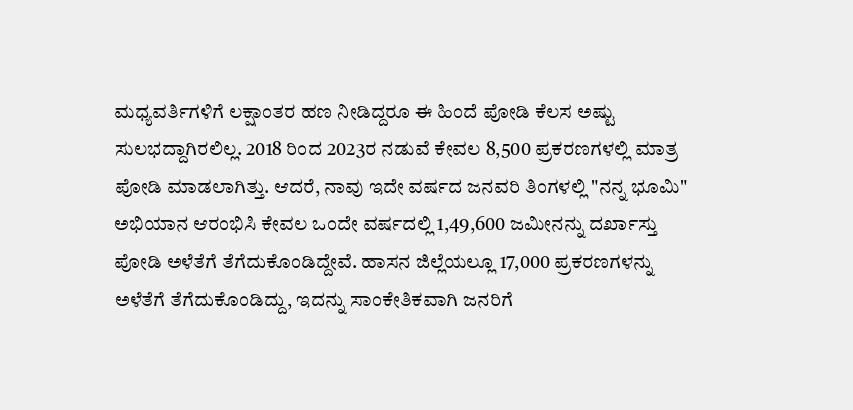ಮಧ್ಯವರ್ತಿಗಳಿಗೆ ಲಕ್ಷಾಂತರ ಹಣ ನೀಡಿದ್ದರೂ ಈ ಹಿಂದೆ ಪೋಡಿ ಕೆಲಸ ಅಷ್ಟು ಸುಲಭದ್ದಾಗಿರಲಿಲ್ಲ. 2018 ರಿಂದ 2023ರ ನಡುವೆ ಕೇವಲ 8,500 ಪ್ರಕರಣಗಳಲ್ಲಿ ಮಾತ್ರ ಪೋಡಿ ಮಾಡಲಾಗಿತ್ತು. ಆದರೆ, ನಾವು ಇದೇ ವರ್ಷದ ಜನವರಿ ತಿಂಗಳಲ್ಲಿ "ನನ್ನ ಭೂಮಿ" ಅಭಿಯಾನ ಆರಂಭಿಸಿ ಕೇವಲ ಒಂದೇ ವರ್ಷದಲ್ಲಿ 1,49,600 ಜಮೀನನ್ನು ದರ್ಖಾಸ್ತು ಪೋಡಿ ಅಳೆತೆಗೆ ತೆಗೆದುಕೊಂಡಿದ್ದೇವೆ. ಹಾಸನ ಜಿಲ್ಲೆಯಲ್ಲೂ 17,000 ಪ್ರಕರಣಗಳನ್ನು ಅಳೆತೆಗೆ ತೆಗೆದುಕೊಂಡಿದ್ದು, ಇದನ್ನು ಸಾಂಕೇತಿಕವಾಗಿ ಜನರಿಗೆ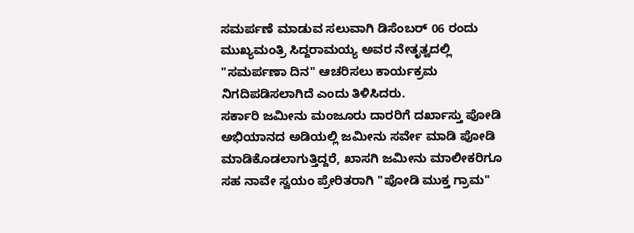ಸಮರ್ಪಣೆ ಮಾಡುವ ಸಲುವಾಗಿ ಡಿಸೆಂಬರ್ 06 ರಂದು ಮುಖ್ಯಮಂತ್ರಿ ಸಿದ್ದರಾಮಯ್ಯ ಅವರ ನೇತೃತ್ವದಲ್ಲಿ "ಸಮರ್ಪಣಾ ದಿನ" ಆಚರಿಸಲು ಕಾರ್ಯಕ್ರಮ ನಿಗದಿಪಡಿಸಲಾಗಿದೆ ಎಂದು ತಿಳಿಸಿದರು.
ಸರ್ಕಾರಿ ಜಮೀನು ಮಂಜೂರು ದಾರರಿಗೆ ದರ್ಖಾಸ್ತು ಪೋಡಿ ಅಭಿಯಾನದ ಅಡಿಯಲ್ಲಿ ಜಮೀನು ಸರ್ವೇ ಮಾಡಿ ಪೋಡಿ ಮಾಡಿಕೊಡಲಾಗುತ್ತಿದ್ದರೆ, ಖಾಸಗಿ ಜಮೀನು ಮಾಲೀಕರಿಗೂ ಸಹ ನಾವೇ ಸ್ವಯಂ ಪ್ರೇರಿತರಾಗಿ "ಪೋಡಿ ಮುಕ್ತ ಗ್ರಾಮ"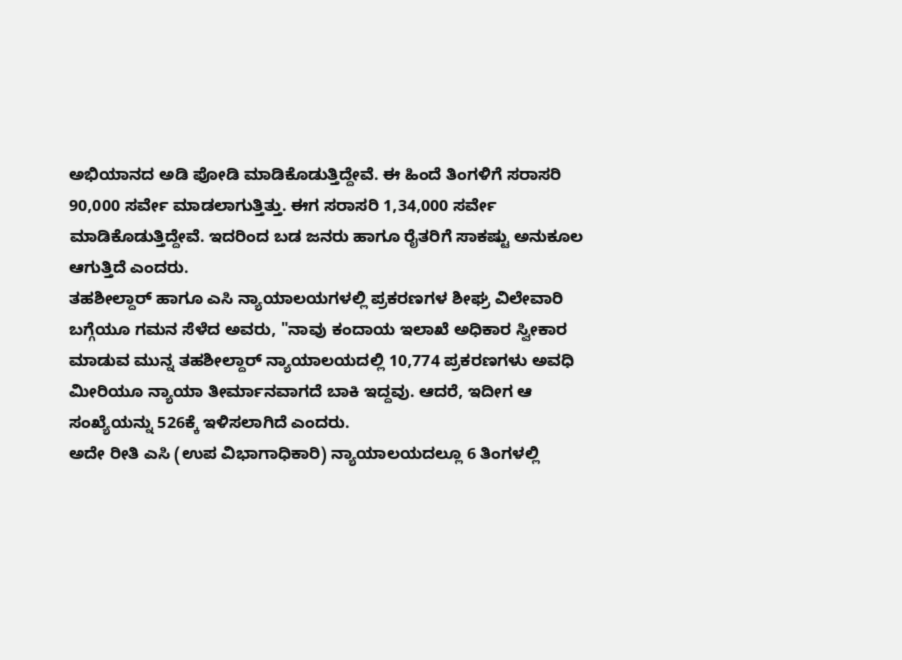ಅಭಿಯಾನದ ಅಡಿ ಪೋಡಿ ಮಾಡಿಕೊಡುತ್ತಿದ್ದೇವೆ. ಈ ಹಿಂದೆ ತಿಂಗಳಿಗೆ ಸರಾಸರಿ 90,000 ಸರ್ವೇ ಮಾಡಲಾಗುತ್ತಿತ್ತು. ಈಗ ಸರಾಸರಿ 1,34,000 ಸರ್ವೇ ಮಾಡಿಕೊಡುತ್ತಿದ್ದೇವೆ. ಇದರಿಂದ ಬಡ ಜನರು ಹಾಗೂ ರೈತರಿಗೆ ಸಾಕಷ್ಟು ಅನುಕೂಲ ಆಗುತ್ತಿದೆ ಎಂದರು.
ತಹಶೀಲ್ದಾರ್ ಹಾಗೂ ಎಸಿ ನ್ಯಾಯಾಲಯಗಳಲ್ಲಿ ಪ್ರಕರಣಗಳ ಶೀಘ್ರ ವಿಲೇವಾರಿ ಬಗ್ಗೆಯೂ ಗಮನ ಸೆಳೆದ ಅವರು, "ನಾವು ಕಂದಾಯ ಇಲಾಖೆ ಅಧಿಕಾರ ಸ್ವೀಕಾರ ಮಾಡುವ ಮುನ್ನ ತಹಶೀಲ್ದಾರ್ ನ್ಯಾಯಾಲಯದಲ್ಲಿ 10,774 ಪ್ರಕರಣಗಳು ಅವಧಿ ಮೀರಿಯೂ ನ್ಯಾಯಾ ತೀರ್ಮಾನವಾಗದೆ ಬಾಕಿ ಇದ್ದವು. ಆದರೆ, ಇದೀಗ ಆ ಸಂಖ್ಯೆಯನ್ನು 526ಕ್ಕೆ ಇಳಿಸಲಾಗಿದೆ ಎಂದರು.
ಅದೇ ರೀತಿ ಎಸಿ (ಉಪ ವಿಭಾಗಾಧಿಕಾರಿ) ನ್ಯಾಯಾಲಯದಲ್ಲೂ 6 ತಿಂಗಳಲ್ಲಿ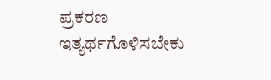ಪ್ರಕರಣ ಇತ್ಯರ್ಥಗೊಳಿಸಬೇಕು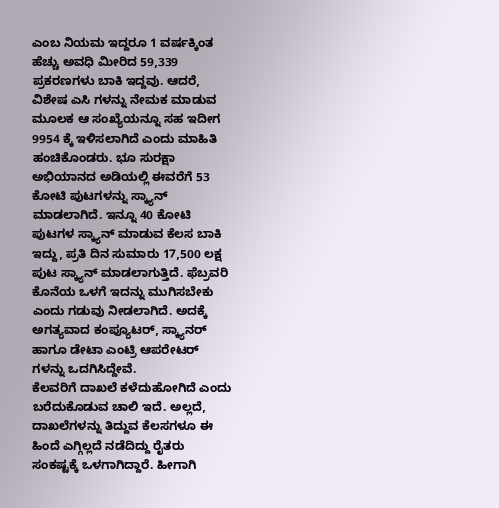ಎಂಬ ನಿಯಮ ಇದ್ದರೂ 1 ವರ್ಷಕ್ಕಿಂತ ಹೆಚ್ಚು ಅವಧಿ ಮೀರಿದ 59,339 ಪ್ರಕರಣಗಳು ಬಾಕಿ ಇದ್ದವು. ಆದರೆ, ವಿಶೇಷ ಎಸಿ ಗಳನ್ನು ನೇಮಕ ಮಾಡುವ ಮೂಲಕ ಆ ಸಂಖ್ಯೆಯನ್ನೂ ಸಹ ಇದೀಗ 9954 ಕ್ಕೆ ಇಳಿಸಲಾಗಿದೆ ಎಂದು ಮಾಹಿತಿ ಹಂಚಿಕೊಂಡರು. ಭೂ ಸುರಕ್ಷಾ ಅಭಿಯಾನದ ಅಡಿಯಲ್ಲಿ ಈವರೆಗೆ 53 ಕೋಟಿ ಪುಟಗಳನ್ನು ಸ್ಕ್ಯಾನ್ ಮಾಡಲಾಗಿದೆ. ಇನ್ನೂ 40 ಕೋಟಿ ಪುಟಗಳ ಸ್ಕ್ಯಾನ್ ಮಾಡುವ ಕೆಲಸ ಬಾಕಿ ಇದ್ದು, ಪ್ರತಿ ದಿನ ಸುಮಾರು 17,500 ಲಕ್ಷ ಪುಟ ಸ್ಕ್ಯಾನ್ ಮಾಡಲಾಗುತ್ತಿದೆ. ಫೆಬ್ರವರಿ ಕೊನೆಯ ಒಳಗೆ ಇದನ್ನು ಮುಗಿಸಬೇಕು ಎಂದು ಗಡುವು ನೀಡಲಾಗಿದೆ. ಅದಕ್ಕೆ ಅಗತ್ಯವಾದ ಕಂಪ್ಯೂಟರ್, ಸ್ಕ್ಯಾನರ್ ಹಾಗೂ ಡೇಟಾ ಎಂಟ್ರಿ ಆಪರೇಟರ್ ಗಳನ್ನು ಒದಗಿಸಿದ್ದೇವೆ.
ಕೆಲವರಿಗೆ ದಾಖಲೆ ಕಳೆದುಹೋಗಿದೆ ಎಂದು ಬರೆದುಕೊಡುವ ಚಾಲಿ ಇದೆ. ಅಲ್ಲದೆ, ದಾಖಲೆಗಳನ್ನು ತಿದ್ದುವ ಕೆಲಸಗಳೂ ಈ ಹಿಂದೆ ಎಗ್ಗಿಲ್ಲದೆ ನಡೆದಿದ್ದು ರೈತರು ಸಂಕಷ್ಟಕ್ಕೆ ಒಳಗಾಗಿದ್ದಾರೆ. ಹೀಗಾಗಿ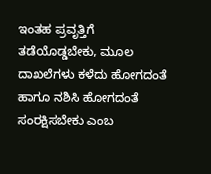ಇಂತಹ ಪ್ರವೃತ್ತಿಗೆ ತಡೆಯೊಡ್ಡಬೇಕು, ಮೂಲ ದಾಖಲೆಗಳು ಕಳೆದು ಹೋಗದಂತೆ ಹಾಗೂ ನಶಿಸಿ ಹೋಗದಂತೆ ಸಂರಕ್ಷಿಸಬೇಕು ಎಂಬ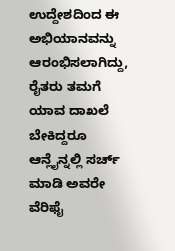ಉದ್ದೇಶದಿಂದ ಈ ಅಭಿಯಾನವನ್ನು ಆರಂಭಿಸಲಾಗಿದ್ದು, ರೈತರು ತಮಗೆ ಯಾವ ದಾಖಲೆ ಬೇಕಿದ್ದರೂ ಆನ್ಲೈನ್ನಲ್ಲಿ ಸರ್ಚ್ ಮಾಡಿ ಅವರೇ ವೆರಿಫೈ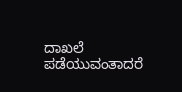ದಾಖಲೆ ಪಡೆಯುವಂತಾದರೆ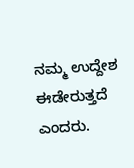ನಮ್ಮ ಉದ್ದೇಶ ಈಡೇರುತ್ತದೆ ಎಂದರು.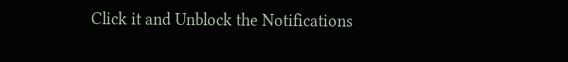Click it and Unblock the Notifications